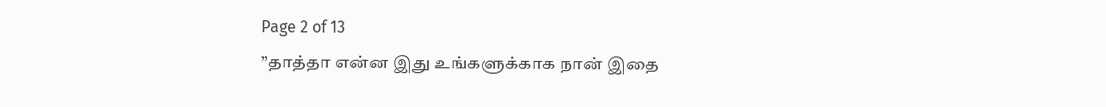Page 2 of 13
”தாத்தா என்ன இது உங்களுக்காக நான் இதை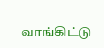வாங்கிட்டு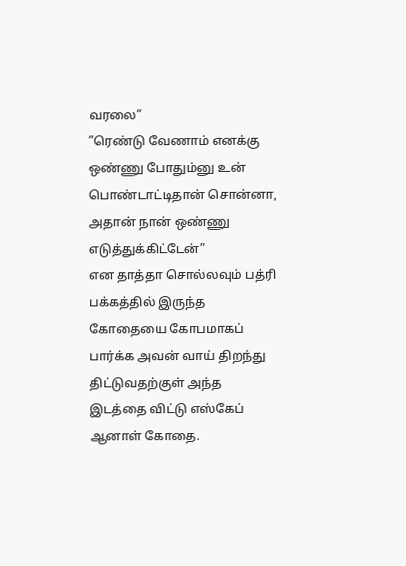வரலை”
”ரெண்டு வேணாம் எனக்கு ஒண்ணு போதும்னு உன் பொண்டாட்டிதான் சொன்னா, அதான் நான் ஒண்ணு எடுத்துக்கிட்டேன்”
என தாத்தா சொல்லவும் பத்ரி பக்கத்தில் இருந்த கோதையை கோபமாகப் பார்க்க அவன் வாய் திறந்து திட்டுவதற்குள் அந்த இடத்தை விட்டு எஸ்கேப் ஆனாள் கோதை.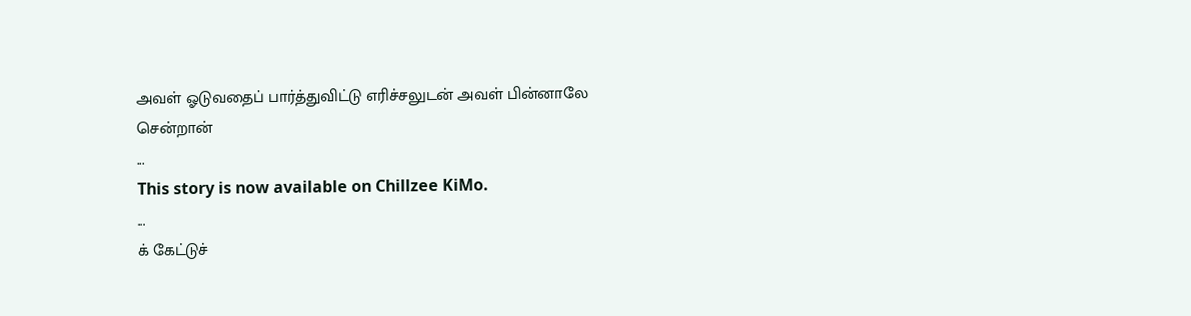அவள் ஓடுவதைப் பார்த்துவிட்டு எரிச்சலுடன் அவள் பின்னாலே சென்றான்
...
This story is now available on Chillzee KiMo.
...
க் கேட்டுச்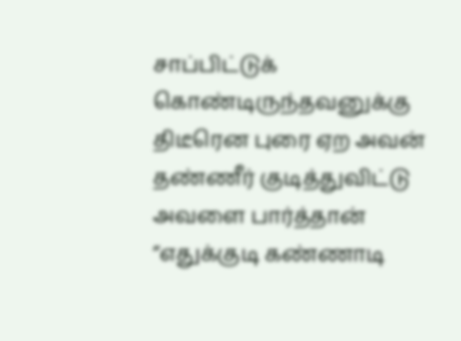சாப்பிட்டுக் கொண்டிருந்தவனுக்கு திடீரென புரை ஏற அவன் தண்ணீர் குடித்துவிட்டு அவளை பார்த்தான்
”எதுக்குடி கண்ணாடி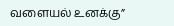வளையல் உனக்கு”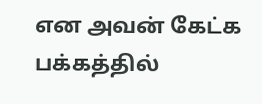என அவன் கேட்க பக்கத்தில்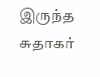இருந்த சுதாகர்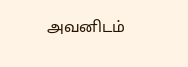அவனிடம்